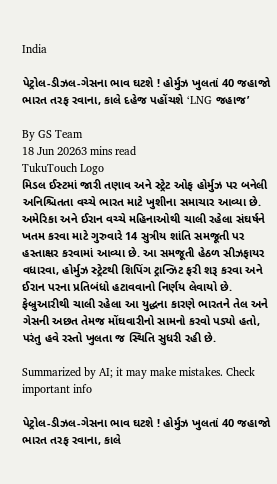India

પેટ્રોલ-ડીઝલ-ગેસના ભાવ ઘટશે ! હોર્મુઝ ખુલતાં 40 જહાજો ભારત તરફ રવાના, કાલે દહેજ પહોંચશે ‘LNG જહાજ’

By GS Team
18 Jun 20263 mins read
TukuTouch Logo
મિડલ ઈસ્ટમાં જારી તણાવ અને સ્ટ્રેટ ઓફ હોર્મુઝ પર બનેલી અનિશ્ચિતતા વચ્ચે ભારત માટે ખુશીના સમાચાર આવ્યા છે. અમેરિકા અને ઈરાન વચ્ચે મહિનાઓથી ચાલી રહેલા સંઘર્ષને ખતમ કરવા માટે ગુરુવારે 14 સુત્રીય શાંતિ સમજૂતી પર હસ્તાક્ષર કરવામાં આવ્યા છે. આ સમજૂતી હેઠળ સીઝફાયર વધારવા, હોર્મુઝ સ્ટ્રેટથી શિપિંગ ટ્રાન્ઝિટ ફરી શરૂ કરવા અને ઈરાન પરના પ્રતિબંધો હટાવવાનો નિર્ણય લેવાયો છે. ફેબ્રુઆરીથી ચાલી રહેલા આ યુદ્ધના કારણે ભારતને તેલ અને ગેસની અછત તેમજ મોંઘવારીનો સામનો કરવો પડ્યો હતો, પરંતુ હવે રસ્તો ખુલતા જ સ્થિતિ સુધરી રહી છે.

Summarized by AI; it may make mistakes. Check important info

પેટ્રોલ-ડીઝલ-ગેસના ભાવ ઘટશે ! હોર્મુઝ ખુલતાં 40 જહાજો ભારત તરફ રવાના, કાલે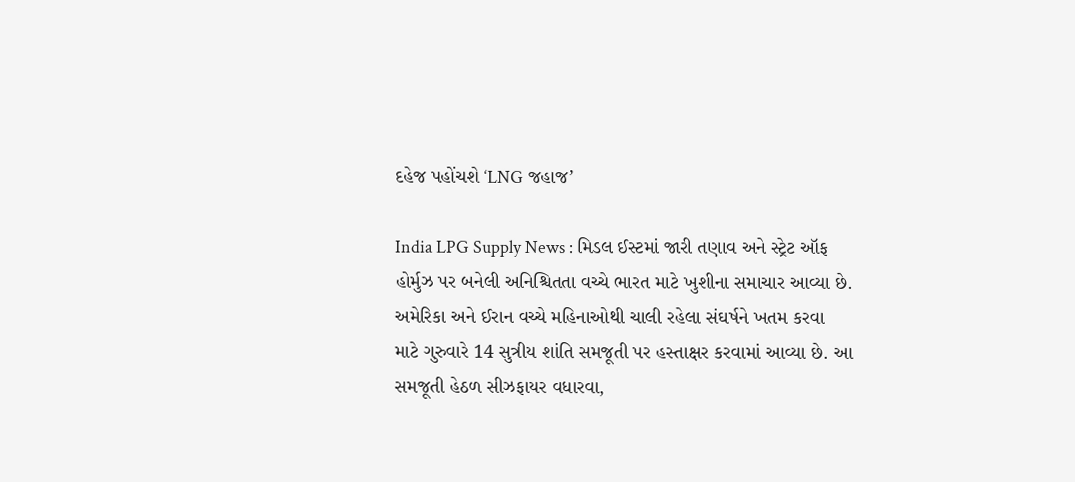દહેજ પહોંચશે ‘LNG જહાજ’

India LPG Supply News : મિડલ ઈસ્ટમાં જારી તણાવ અને સ્ટ્રેટ ઑફ હોર્મુઝ પર બનેલી અનિશ્ચિતતા વચ્ચે ભારત માટે ખુશીના સમાચાર આવ્યા છે. અમેરિકા અને ઈરાન વચ્ચે મહિનાઓથી ચાલી રહેલા સંઘર્ષને ખતમ કરવા માટે ગુરુવારે 14 સુત્રીય શાંતિ સમજૂતી પર હસ્તાક્ષર કરવામાં આવ્યા છે. આ સમજૂતી હેઠળ સીઝફાયર વધારવા,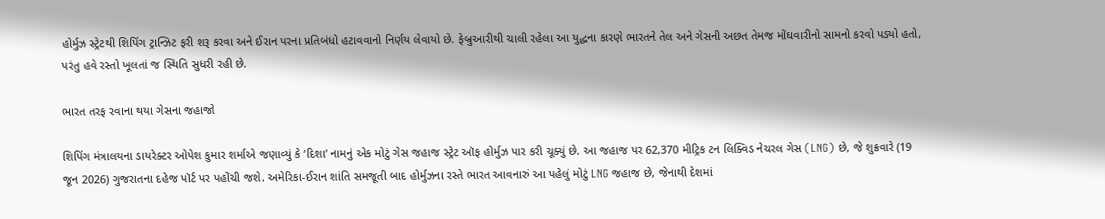હોર્મુઝ સ્ટ્રેટથી શિપિંગ ટ્રાન્ઝિટ ફરી શરૂ કરવા અને ઈરાન પરના પ્રતિબંધો હટાવવાનો નિર્ણય લેવાયો છે. ફેબ્રુઆરીથી ચાલી રહેલા આ યુદ્ધના કારણે ભારતને તેલ અને ગેસની અછત તેમજ મોંઘવારીનો સામનો કરવો પડ્યો હતો, પરંતુ હવે રસ્તો ખૂલતાં જ સ્થિતિ સુધરી રહી છે.

ભારત તરફ રવાના થયા ગેસના જહાજો

શિપિંગ મંત્રાલયના ડાયરેક્ટર ઓપેશ કુમાર શર્માએ જણાવ્યું કે ‘દિશા’ નામનું એક મોટું ગેસ જહાજ સ્ટ્રેટ ઑફ હોર્મુઝ પાર કરી ચૂક્યું છે. આ જહાજ પર 62,370 મીટ્રિક ટન લિક્વિડ નેચરલ ગેસ (LNG) છે, જે શુક્રવારે (19 જૂન 2026) ગુજરાતના દહેજ પૉર્ટ પર પહોંચી જશે. અમેરિકા-ઈરાન શાંતિ સમજૂતી બાદ હોર્મુઝના રસ્તે ભારત આવનારું આ પહેલું મોટું LNG જહાજ છે, જેનાથી દેશમાં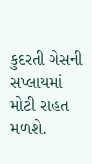કુદરતી ગેસની સપ્લાયમાં મોટી રાહત મળશે.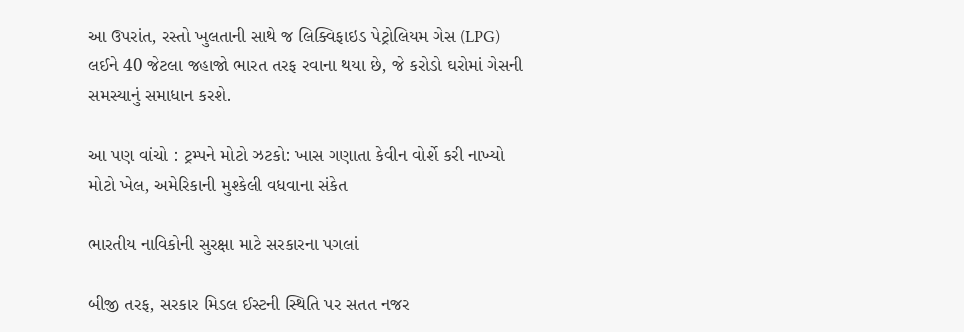આ ઉપરાંત, રસ્તો ખુલતાની સાથે જ લિક્વિફાઇડ પેટ્રોલિયમ ગેસ (LPG) લઈને 40 જેટલા જહાજો ભારત તરફ રવાના થયા છે, જે કરોડો ઘરોમાં ગેસની સમસ્યાનું સમાધાન કરશે.

આ પણ વાંચો : ટ્રમ્પને મોટો ઝટકો: ખાસ ગણાતા કેવીન વોર્શે કરી નાખ્યો મોટો ખેલ, અમેરિકાની મુશ્કેલી વધવાના સંકેત

ભારતીય નાવિકોની સુરક્ષા માટે સરકારના પગલાં

બીજી તરફ, સરકાર મિડલ ઈસ્ટની સ્થિતિ પર સતત નજર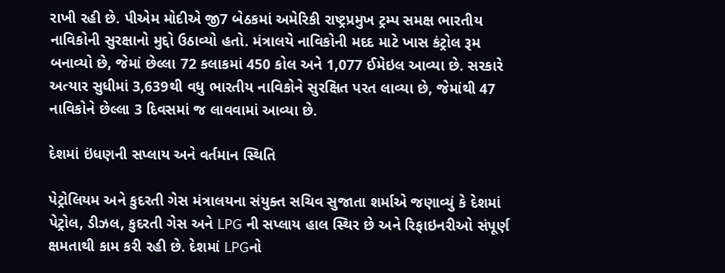રાખી રહી છે. પીએમ મોદીએ જી7 બેઠકમાં અમેરિકી રાષ્ટ્રપ્રમુખ ટ્રમ્પ સમક્ષ ભારતીય નાવિકોની સુરક્ષાનો મુદ્દો ઉઠાવ્યો હતો. મંત્રાલયે નાવિકોની મદદ માટે ખાસ કંટ્રોલ રૂમ બનાવ્યો છે, જેમાં છેલ્લા 72 કલાકમાં 450 કોલ અને 1,077 ઈમેઇલ આવ્યા છે. સરકારે અત્યાર સુધીમાં 3,639થી વધુ ભારતીય નાવિકોને સુરક્ષિત પરત લાવ્યા છે, જેમાંથી 47 નાવિકોને છેલ્લા 3 દિવસમાં જ લાવવામાં આવ્યા છે.

દેશમાં ઇંધણની સપ્લાય અને વર્તમાન સ્થિતિ

પેટ્રોલિયમ અને કુદરતી ગેસ મંત્રાલયના સંયુક્ત સચિવ સુજાતા શર્માએ જણાવ્યું કે દેશમાં પેટ્રોલ, ડીઝલ, કુદરતી ગેસ અને LPG ની સપ્લાય હાલ સ્થિર છે અને રિફાઇનરીઓ સંપૂર્ણ ક્ષમતાથી કામ કરી રહી છે. દેશમાં LPGનો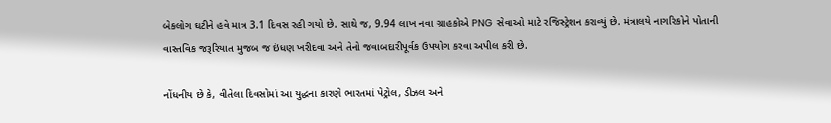બેકલોગ ઘટીને હવે માત્ર 3.1 દિવસ રહી ગયો છે. સાથે જ, 9.94 લાખ નવા ગ્રાહકોએ PNG સેવાઓ માટે રજિસ્ટ્રેશન કરાવ્યું છે. મંત્રાલયે નાગરિકોને પોતાની વાસ્તવિક જરૂરિયાત મુજબ જ ઇંધણ ખરીદવા અને તેનો જવાબદારીપૂર્વક ઉપયોગ કરવા અપીલ કરી છે.

નોંધનીય છે કે, વીતેલા દિવસોમાં આ યુદ્ધના કારણે ભારતમાં પેટ્રોલ, ડીઝલ અને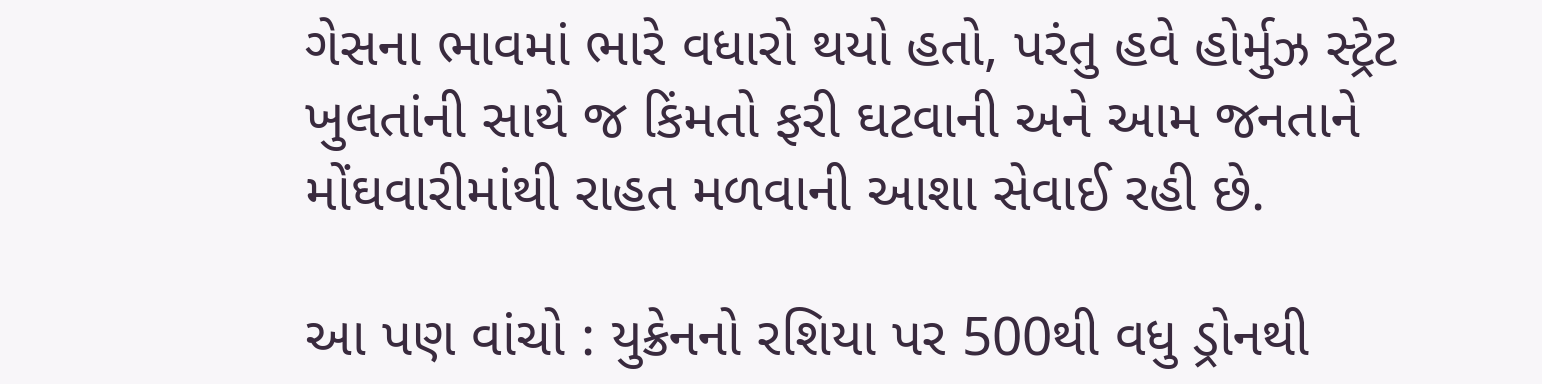ગેસના ભાવમાં ભારે વધારો થયો હતો, પરંતુ હવે હોર્મુઝ સ્ટ્રેટ ખુલતાંની સાથે જ કિંમતો ફરી ઘટવાની અને આમ જનતાને મોંઘવારીમાંથી રાહત મળવાની આશા સેવાઈ રહી છે.

આ પણ વાંચો : યુક્રેનનો રશિયા પર 500થી વધુ ડ્રોનથી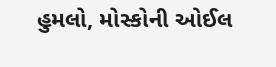હુમલો, મોસ્કોની ઓઈલ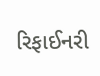રિફાઈનરી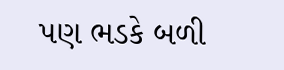પણ ભડકે બળી